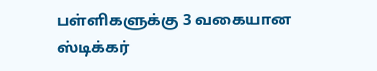பள்ளிகளுக்கு 3 வகையான ஸ்டிக்கர்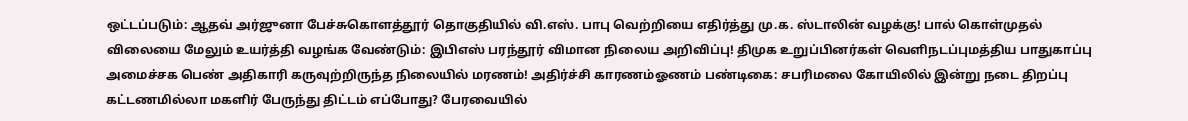ஒட்டப்படும்: ஆதவ் அர்ஜுனா பேச்சுகொளத்தூர் தொகுதியில் வி.எஸ். பாபு வெற்றியை எதிர்த்து மு.க. ஸ்டாலின் வழக்கு! பால் கொள்முதல் விலையை மேலும் உயர்த்தி வழங்க வேண்டும்: இபிஎஸ் பரந்தூர் விமான நிலைய அறிவிப்பு! திமுக உறுப்பினர்கள் வெளிநடப்புமத்திய பாதுகாப்பு அமைச்சக பெண் அதிகாரி கருவுற்றிருந்த நிலையில் மரணம்! அதிர்ச்சி காரணம்ஓணம் பண்டிகை: சபரிமலை கோயிலில் இன்று நடை திறப்பு கட்டணமில்லா மகளிர் பேருந்து திட்டம் எப்போது? பேரவையில்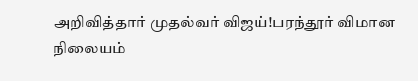அறிவித்தார் முதல்வர் விஜய்!பரந்தூர் விமான நிலையம்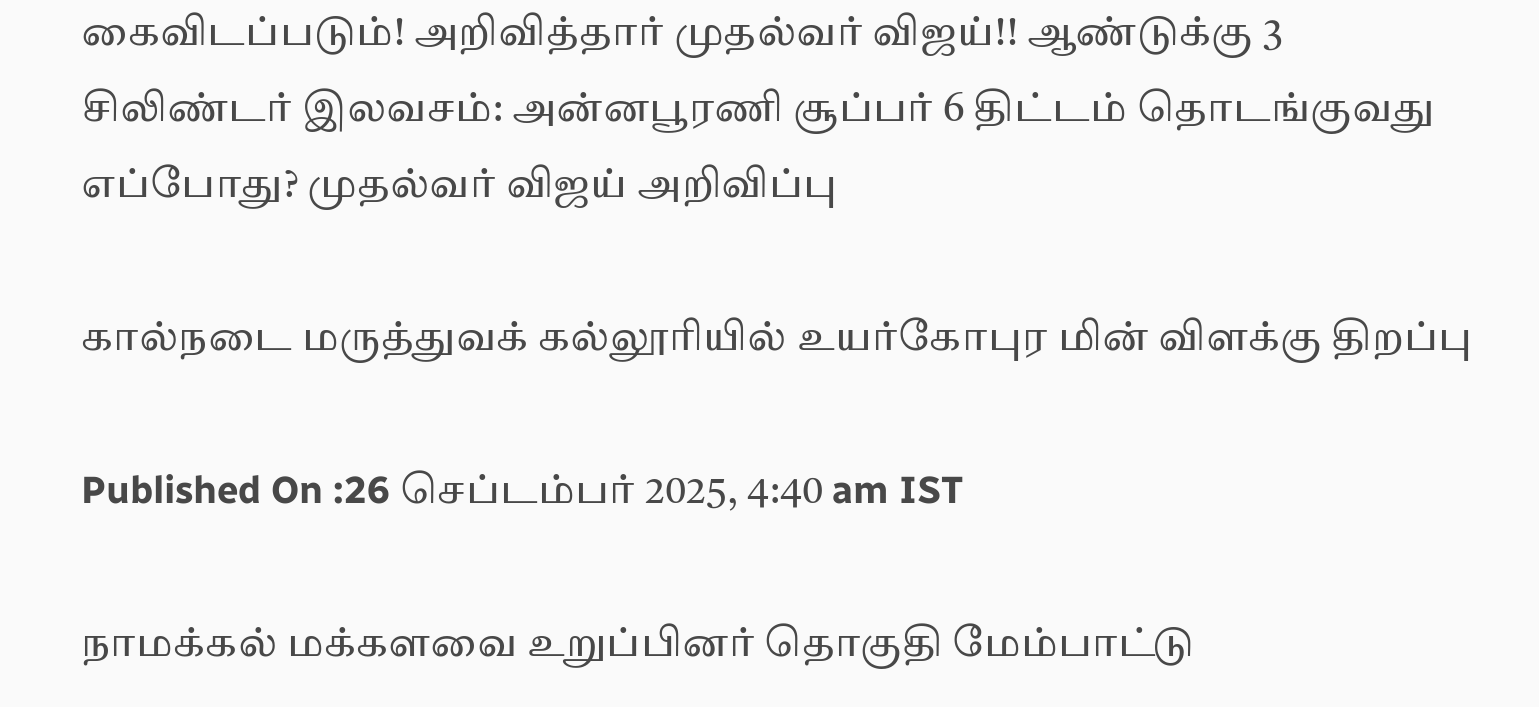கைவிடப்படும்! அறிவித்தார் முதல்வர் விஜய்!! ஆண்டுக்கு 3 சிலிண்டர் இலவசம்: அன்னபூரணி சூப்பர் 6 திட்டம் தொடங்குவது எப்போது? முதல்வர் விஜய் அறிவிப்பு

கால்நடை மருத்துவக் கல்லூரியில் உயர்கோபுர மின் விளக்கு திறப்பு

Published On :26 செப்டம்பர் 2025, 4:40 am IST

நாமக்கல் மக்களவை உறுப்பினர் தொகுதி மேம்பாட்டு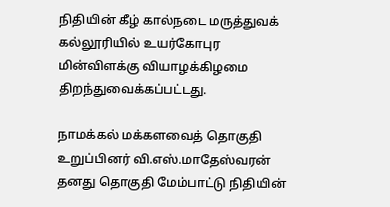நிதியின் கீழ் கால்நடை மருத்துவக் கல்லூரியில் உயர்கோபுர மின்விளக்கு வியாழக்கிழமை திறந்துவைக்கப்பட்டது.

நாமக்கல் மக்களவைத் தொகுதி உறுப்பினர் வி.எஸ்.மாதேஸ்வரன் தனது தொகுதி மேம்பாட்டு நிதியின்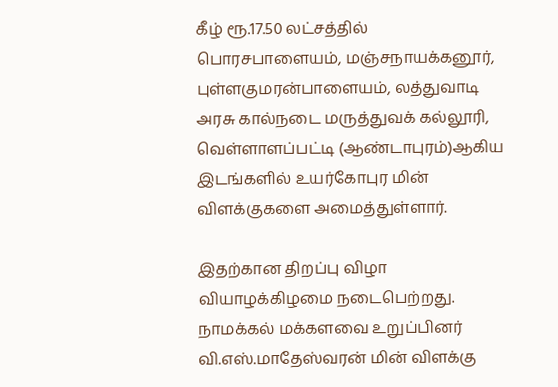கீழ் ரூ.17.50 லட்சத்தில் பொரசபாளையம், மஞ்சநாயக்கனூர், புள்ளகுமரன்பாளையம், லத்துவாடி அரசு கால்நடை மருத்துவக் கல்லூரி, வெள்ளாளப்பட்டி (ஆண்டாபுரம்)ஆகிய இடங்களில் உயர்கோபுர மின் விளக்குகளை அமைத்துள்ளார்.

இதற்கான திறப்பு விழா வியாழக்கிழமை நடைபெற்றது. நாமக்கல் மக்களவை உறுப்பினர் வி.எஸ்.மாதேஸ்வரன் மின் விளக்கு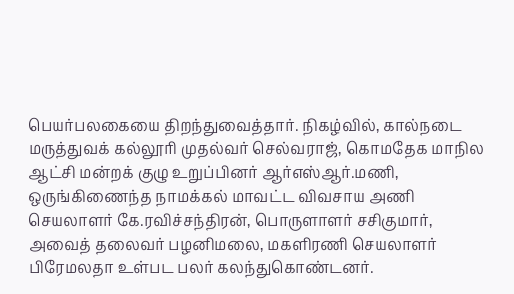பெயர்பலகையை திறந்துவைத்தார். நிகழ்வில், கால்நடை மருத்துவக் கல்லூரி முதல்வர் செல்வராஜ், கொமதேக மாநில ஆட்சி மன்றக் குழு உறுப்பினர் ஆர்எஸ்ஆர்.மணி, ஒருங்கிணைந்த நாமக்கல் மாவட்ட விவசாய அணி செயலாளர் கே.ரவிச்சந்திரன், பொருளாளர் சசிகுமார், அவைத் தலைவர் பழனிமலை, மகளிரணி செயலாளர் பிரேமலதா உள்பட பலர் கலந்துகொண்டனர்.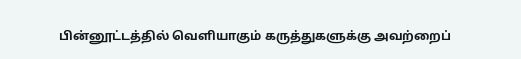பின்னூட்டத்தில் வெளியாகும் கருத்துகளுக்கு அவற்றைப்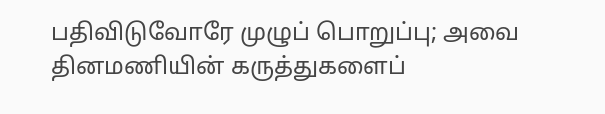பதிவிடுவோரே முழுப் பொறுப்பு; அவை தினமணியின் கருத்துகளைப்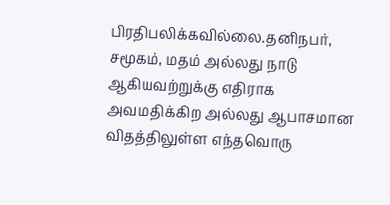பிரதிபலிக்கவில்லை.தனிநபர், சமூகம், மதம் அல்லது நாடு ஆகியவற்றுக்கு எதிராக அவமதிக்கிற அல்லது ஆபாசமான விதத்திலுள்ள எந்தவொரு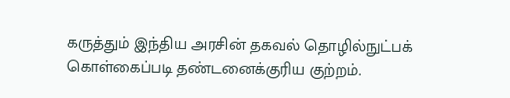கருத்தும் இந்திய அரசின் தகவல் தொழில்நுட்பக் கொள்கைப்படி தண்டனைக்குரிய குற்றம்.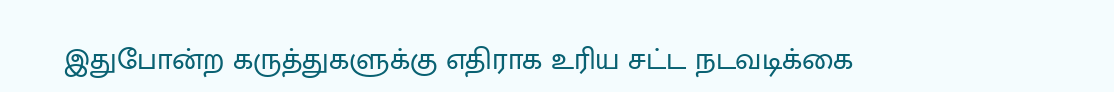இதுபோன்ற கருத்துகளுக்கு எதிராக உரிய சட்ட நடவடிக்கை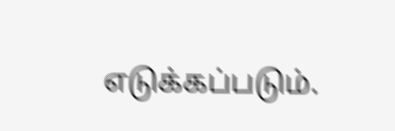எடுக்கப்படும்.